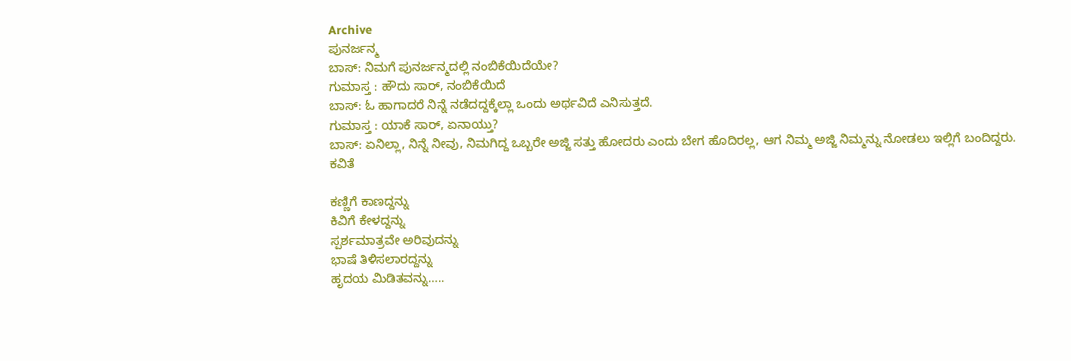Archive
ಪುನರ್ಜನ್ಮ
ಬಾಸ್: ನಿಮಗೆ ಪುನರ್ಜನ್ಮದಲ್ಲಿ ನಂಬಿಕೆಯಿದೆಯೇ?
ಗುಮಾಸ್ತ : ಹೌದು ಸಾರ್, ನಂಬಿಕೆಯಿದೆ
ಬಾಸ್: ಓ ಹಾಗಾದರೆ ನಿನ್ನೆ ನಡೆದದ್ದಕ್ಕೆಲ್ಲಾ ಒಂದು ಅರ್ಥವಿದೆ ಎನಿಸುತ್ತದೆ.
ಗುಮಾಸ್ತ : ಯಾಕೆ ಸಾರ್, ಏನಾಯ್ತು?
ಬಾಸ್: ಏನಿಲ್ಲಾ, ನಿನ್ನೆ ನೀವು, ನಿಮಗಿದ್ದ ಒಬ್ಬರೇ ಅಜ್ಜಿ ಸತ್ತು ಹೋದರು ಎಂದು ಬೇಗ ಹೊದಿರಲ್ಲ, ಆಗ ನಿಮ್ಮ ಅಜ್ಜಿ ನಿಮ್ಮನ್ನು ನೋಡಲು ಇಲ್ಲಿಗೆ ಬಂದಿದ್ದರು.
ಕವಿತೆ

ಕಣ್ಣಿಗೆ ಕಾಣದ್ದನ್ನು
ಕಿವಿಗೆ ಕೇಳದ್ದನ್ನು
ಸ್ಪರ್ಶಮಾತ್ರವೇ ಅರಿವುದನ್ನು
ಭಾಷೆ ತಿಳಿಸಲಾರದ್ದನ್ನು
ಹೃದಯ ಮಿಡಿತವನ್ನು…..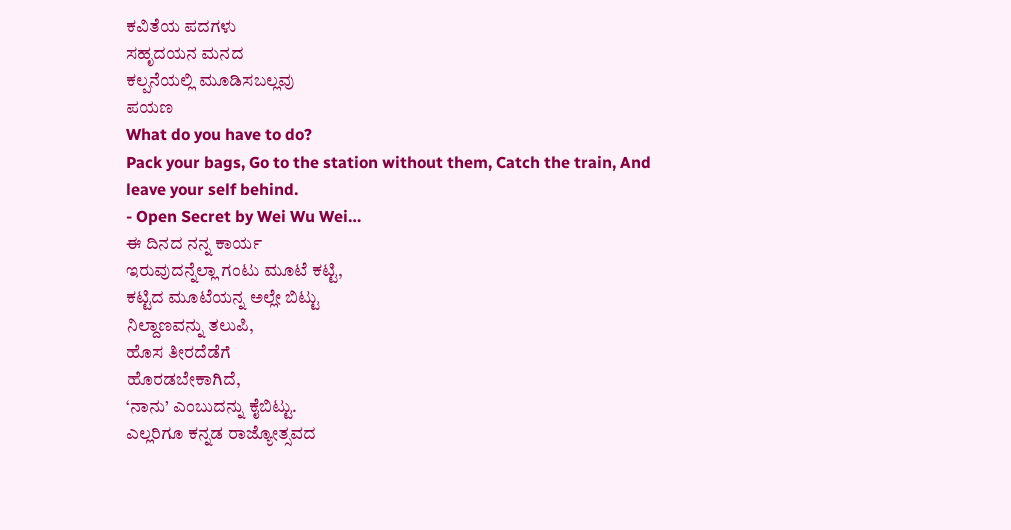ಕವಿತೆಯ ಪದಗಳು
ಸಹೃದಯನ ಮನದ
ಕಲ್ಪನೆಯಲ್ಲಿ ಮೂಡಿಸಬಲ್ಲವು
ಪಯಣ
What do you have to do?
Pack your bags, Go to the station without them, Catch the train, And leave your self behind.
- Open Secret by Wei Wu Wei…
ಈ ದಿನದ ನನ್ನ ಕಾರ್ಯ
ಇರುವುದನ್ನೆಲ್ಲಾ ಗಂಟು ಮೂಟೆ ಕಟ್ಟಿ,
ಕಟ್ಟಿದ ಮೂಟೆಯನ್ನ ಅಲ್ಲೇ ಬಿಟ್ಟು
ನಿಲ್ದಾಣವನ್ನು ತಲುಪಿ,
ಹೊಸ ತೀರದೆಡೆಗೆ
ಹೊರಡಬೇಕಾಗಿದೆ,
‘ನಾನು’ ಎಂಬುದನ್ನು ಕೈಬಿಟ್ಟು.
ಎಲ್ಲರಿಗೂ ಕನ್ನಡ ರಾಜ್ಯೋತ್ಸವದ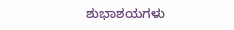ಶುಭಾಶಯಗಳು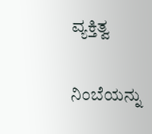ವ್ಯಕ್ತಿತ್ವ

ನಿಂಬೆಯನ್ನು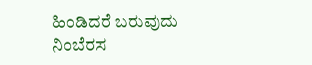ಹಿಂಡಿದರೆ ಬರುವುದು
ನಿಂಬೆರಸ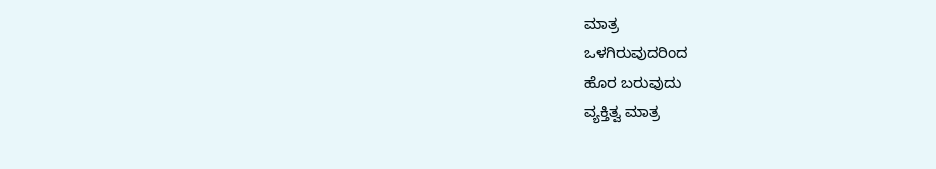ಮಾತ್ರ
ಒಳಗಿರುವುದರಿಂದ
ಹೊರ ಬರುವುದು
ವ್ಯಕ್ತಿತ್ವ ಮಾತ್ರ